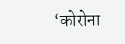‘कोरोना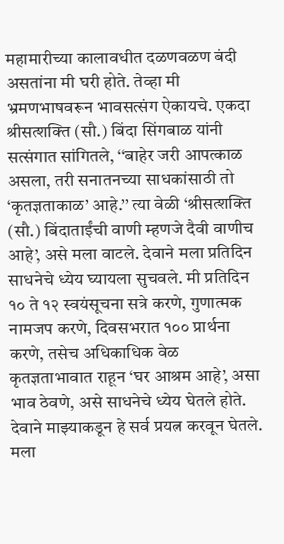महामारीच्या कालावधीत दळणवळण बंदी असतांना मी घरी होते. तेव्हा मी भ्रमणभाषवरून भावसत्संग ऐकायचे. एकदा श्रीसत्शक्ति (सौ.) बिंदा सिंगबाळ यांनी सत्संगात सांगितले, ‘‘बाहेर जरी आपत्काळ असला, तरी सनातनच्या साधकांसाठी तो ‘कृतज्ञताकाळ’ आहे.’’ त्या वेळी ‘श्रीसत्शक्ति (सौ.) बिंदाताईंची वाणी म्हणजे दैवी वाणीच आहे’, असे मला वाटले. देवाने मला प्रतिदिन साधनेचे ध्येय घ्यायला सुचवले. मी प्रतिदिन १० ते १२ स्वयंसूचना सत्रे करणे, गुणात्मक नामजप करणे, दिवसभरात १०० प्रार्थना करणे, तसेच अधिकाधिक वेळ कृतज्ञताभावात राहून ‘घर आश्रम आहे’, असा भाव ठेवणे, असे साधनेचे ध्येय घेतले होते. देवाने माझ्याकडून हे सर्व प्रयत्न करवून घेतले. मला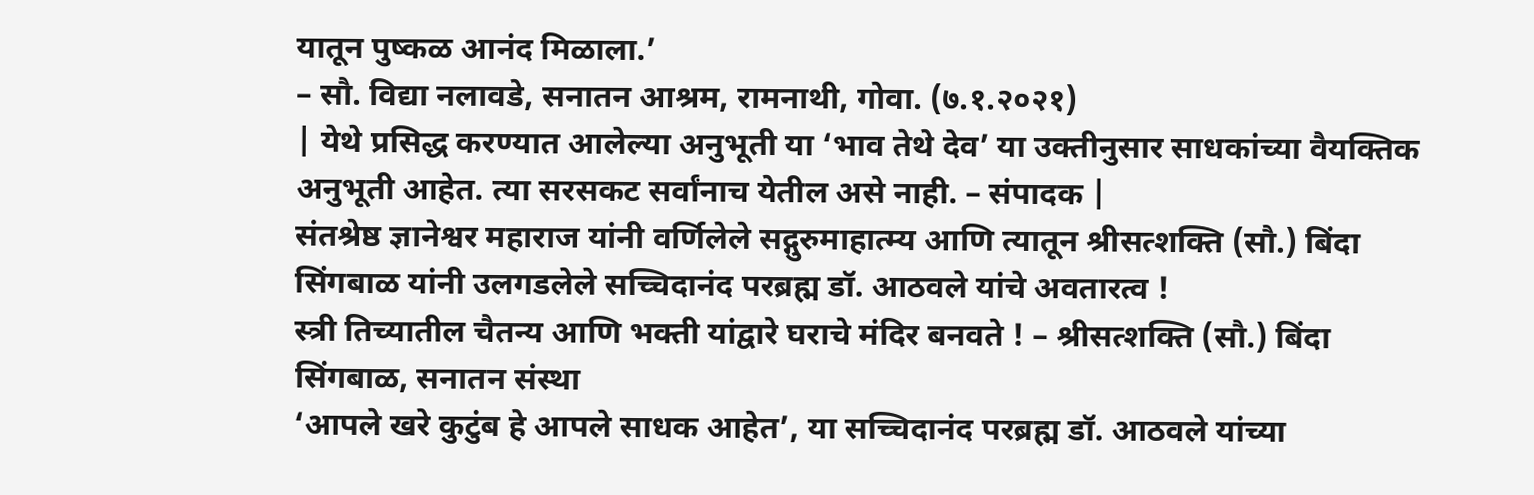यातून पुष्कळ आनंद मिळाला.’
– सौ. विद्या नलावडे, सनातन आश्रम, रामनाथी, गोवा. (७.१.२०२१)
| येथे प्रसिद्ध करण्यात आलेल्या अनुभूती या ‘भाव तेथे देव’ या उक्तीनुसार साधकांच्या वैयक्तिक अनुभूती आहेत. त्या सरसकट सर्वांनाच येतील असे नाही. – संपादक |
संतश्रेष्ठ ज्ञानेश्वर महाराज यांनी वर्णिलेले सद्गुरुमाहात्म्य आणि त्यातून श्रीसत्शक्ति (सौ.) बिंदा सिंगबाळ यांनी उलगडलेले सच्चिदानंद परब्रह्म डॉ. आठवले यांचे अवतारत्व !
स्त्री तिच्यातील चैतन्य आणि भक्ती यांद्वारे घराचे मंदिर बनवते ! – श्रीसत्शक्ति (सौ.) बिंदा सिंगबाळ, सनातन संस्था
‘आपले खरे कुटुंब हे आपले साधक आहेत’, या सच्चिदानंद परब्रह्म डॉ. आठवले यांच्या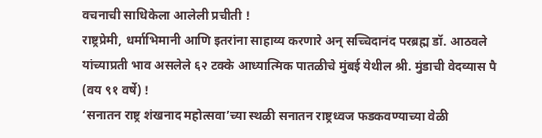वचनाची साधिकेला आलेली प्रचीती !
राष्ट्रप्रेमी, धर्माभिमानी आणि इतरांना साहाय्य करणारे अन् सच्चिदानंद परब्रह्म डॉ. आठवले यांच्याप्रती भाव असलेले ६२ टक्के आध्यात्मिक पातळीचे मुंबई येथील श्री. मुंडाची वेदव्यास पै (वय ९१ वर्षे) !
‘सनातन राष्ट्र शंखनाद महोत्सवा’च्या स्थळी सनातन राष्ट्रध्वज फडकवण्याच्या वेळी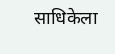साधिकेला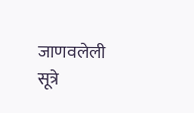जाणवलेली सूत्रे